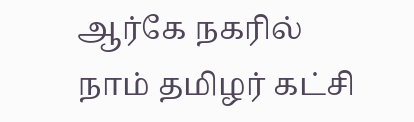ஆர்கே நகரில் நாம் தமிழர் கட்சி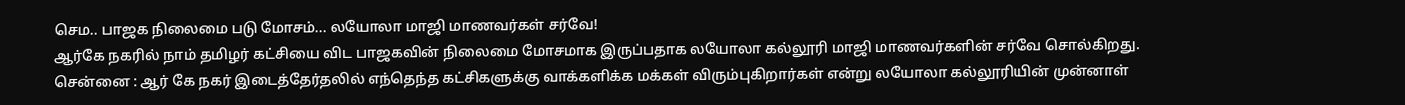செம.. பாஜக நிலைமை படு மோசம்... லயோலா மாஜி மாணவர்கள் சர்வே!
ஆர்கே நகரில் நாம் தமிழர் கட்சியை விட பாஜகவின் நிலைமை மோசமாக இருப்பதாக லயோலா கல்லூரி மாஜி மாணவர்களின் சர்வே சொல்கிறது.
சென்னை : ஆர் கே நகர் இடைத்தேர்தலில் எந்தெந்த கட்சிகளுக்கு வாக்களிக்க மக்கள் விரும்புகிறார்கள் என்று லயோலா கல்லூரியின் முன்னாள்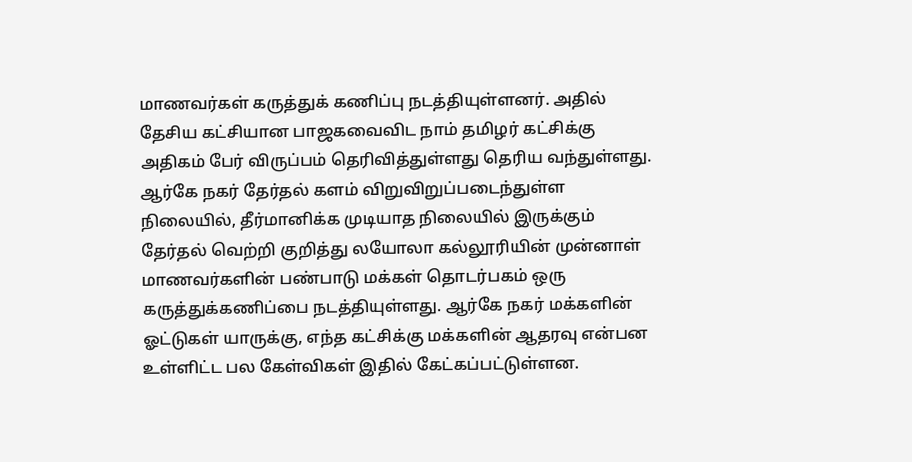மாணவர்கள் கருத்துக் கணிப்பு நடத்தியுள்ளனர். அதில் தேசிய கட்சியான பாஜகவைவிட நாம் தமிழர் கட்சிக்கு அதிகம் பேர் விருப்பம் தெரிவித்துள்ளது தெரிய வந்துள்ளது.
ஆர்கே நகர் தேர்தல் களம் விறுவிறுப்படைந்துள்ள நிலையில், தீர்மானிக்க முடியாத நிலையில் இருக்கும் தேர்தல் வெற்றி குறித்து லயோலா கல்லூரியின் முன்னாள் மாணவர்களின் பண்பாடு மக்கள் தொடர்பகம் ஒரு கருத்துக்கணிப்பை நடத்தியுள்ளது. ஆர்கே நகர் மக்களின் ஓட்டுகள் யாருக்கு, எந்த கட்சிக்கு மக்களின் ஆதரவு என்பன உள்ளிட்ட பல கேள்விகள் இதில் கேட்கப்பட்டுள்ளன.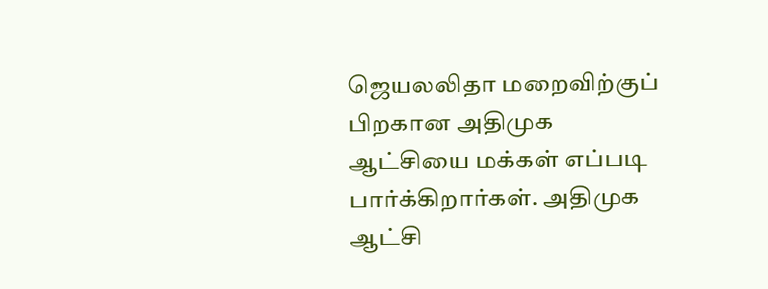ஜெயலலிதா மறைவிற்குப் பிறகான அதிமுக ஆட்சியை மக்கள் எப்படி பார்க்கிறார்கள். அதிமுக ஆட்சி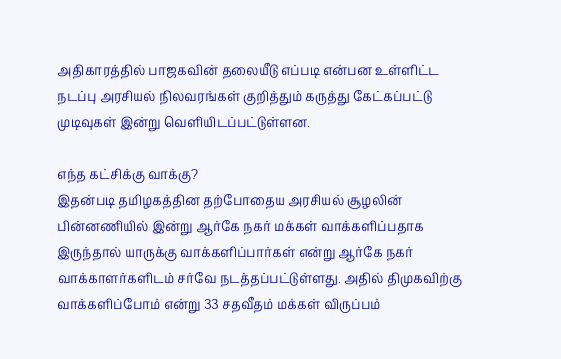அதிகாரத்தில் பாஜகவின் தலையீடு எப்படி என்பன உள்ளிட்ட நடப்பு அரசியல் நிலவரங்கள் குறித்தும் கருத்து கேட்கப்பட்டு முடிவுகள் இன்று வெளியிடப்பட்டுள்ளன.

எந்த கட்சிக்கு வாக்கு?
இதன்படி தமிழகத்தின தற்போதைய அரசியல் சூழலின் பின்னணியில் இன்று ஆர்கே நகர் மக்கள் வாக்களிப்பதாக இருந்தால் யாருக்கு வாக்களிப்பார்கள் என்று ஆர்கே நகர் வாக்காளர்களிடம் சர்வே நடத்தப்பட்டுள்ளது. அதில் திமுகவிற்கு வாக்களிப்போம் என்று 33 சதவீதம் மக்கள் விருப்பம்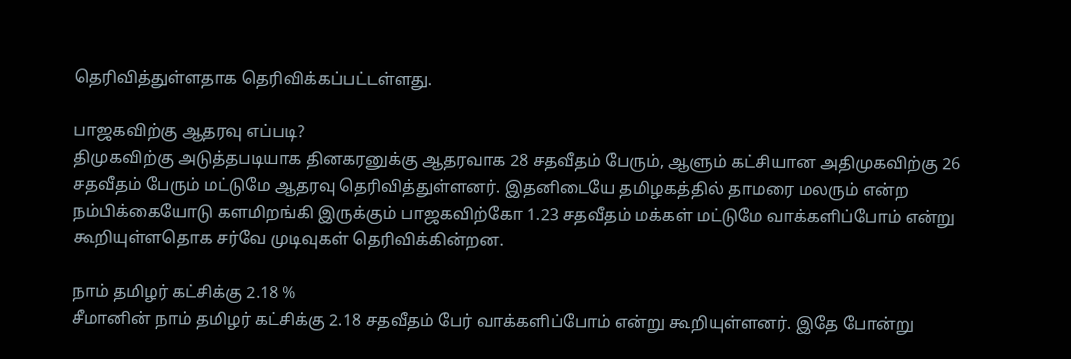தெரிவித்துள்ளதாக தெரிவிக்கப்பட்டள்ளது.

பாஜகவிற்கு ஆதரவு எப்படி?
திமுகவிற்கு அடுத்தபடியாக தினகரனுக்கு ஆதரவாக 28 சதவீதம் பேரும், ஆளும் கட்சியான அதிமுகவிற்கு 26 சதவீதம் பேரும் மட்டுமே ஆதரவு தெரிவித்துள்ளனர். இதனிடையே தமிழகத்தில் தாமரை மலரும் என்ற நம்பிக்கையோடு களமிறங்கி இருக்கும் பாஜகவிற்கோ 1.23 சதவீதம் மக்கள் மட்டுமே வாக்களிப்போம் என்று கூறியுள்ளதொக சர்வே முடிவுகள் தெரிவிக்கின்றன.

நாம் தமிழர் கட்சிக்கு 2.18 %
சீமானின் நாம் தமிழர் கட்சிக்கு 2.18 சதவீதம் பேர் வாக்களிப்போம் என்று கூறியுள்ளனர். இதே போன்று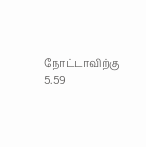நோட்டாவிற்கு 5.59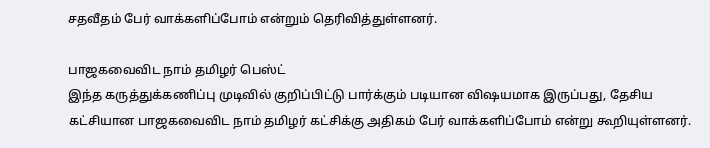சதவீதம் பேர் வாக்களிப்போம் என்றும் தெரிவித்துள்ளனர்.

பாஜகவைவிட நாம் தமிழர் பெஸ்ட்
இந்த கருத்துக்கணிப்பு முடிவில் குறிப்பிட்டு பார்க்கும் படியான விஷயமாக இருப்பது, தேசிய கட்சியான பாஜகவைவிட நாம் தமிழர் கட்சிக்கு அதிகம் பேர் வாக்களிப்போம் என்று கூறியுள்ளனர்.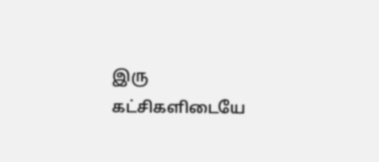இரு கட்சிகளிடையே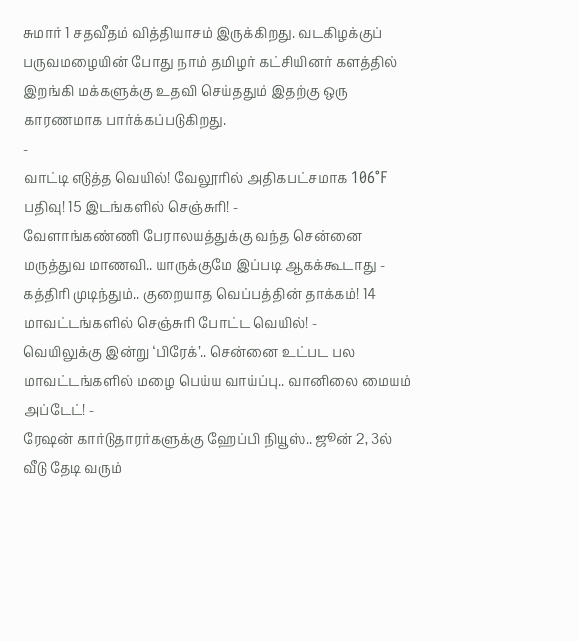சுமார் 1 சதவீதம் வித்தியாசம் இருக்கிறது. வடகிழக்குப் பருவமழையின் போது நாம் தமிழர் கட்சியினர் களத்தில் இறங்கி மக்களுக்கு உதவி செய்ததும் இதற்கு ஒரு காரணமாக பார்க்கப்படுகிறது.
-
வாட்டி எடுத்த வெயில்! வேலூரில் அதிகபட்சமாக 106°F பதிவு! 15 இடங்களில் செஞ்சுரி! -
வேளாங்கண்ணி பேராலயத்துக்கு வந்த சென்னை மருத்துவ மாணவி.. யாருக்குமே இப்படி ஆகக்கூடாது -
கத்திரி முடிந்தும்.. குறையாத வெப்பத்தின் தாக்கம்! 14 மாவட்டங்களில் செஞ்சுரி போட்ட வெயில்! -
வெயிலுக்கு இன்று ‘பிரேக்’.. சென்னை உட்பட பல மாவட்டங்களில் மழை பெய்ய வாய்ப்பு.. வானிலை மையம் அப்டேட்! -
ரேஷன் கார்டுதாரர்களுக்கு ஹேப்பி நியூஸ்.. ஜூன் 2, 3ல் வீடு தேடி வரும்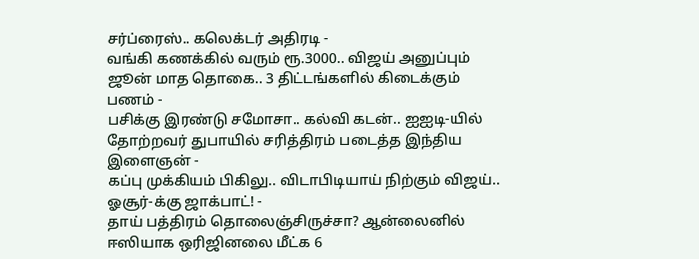சர்ப்ரைஸ்.. கலெக்டர் அதிரடி -
வங்கி கணக்கில் வரும் ரூ.3000.. விஜய் அனுப்பும் ஜூன் மாத தொகை.. 3 திட்டங்களில் கிடைக்கும் பணம் -
பசிக்கு இரண்டு சமோசா.. கல்வி கடன்.. ஐஐடி-யில் தோற்றவர் துபாயில் சரித்திரம் படைத்த இந்திய இளைஞன் -
கப்பு முக்கியம் பிகிலு.. விடாபிடியாய் நிற்கும் விஜய்.. ஓசூர்-க்கு ஜாக்பாட்! -
தாய் பத்திரம் தொலைஞ்சிருச்சா? ஆன்லைனில் ஈஸியாக ஒரிஜினலை மீட்க 6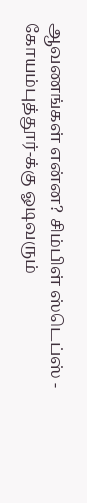ஆவணங்கள் என்ன? சிம்பிள் ஸ்டெப்ஸ் -
கோயம்புத்தூர்-க்கு ஓடிவரும்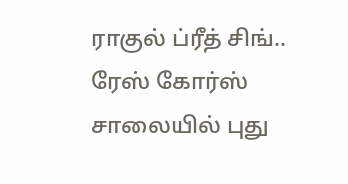ராகுல் ப்ரீத் சிங்.. ரேஸ் கோர்ஸ் சாலையில் புது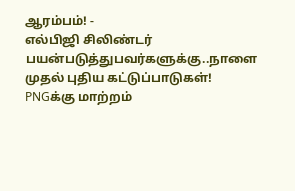ஆரம்பம்! -
எல்பிஜி சிலிண்டர் பயன்படுத்துபவர்களுக்கு..நாளை முதல் புதிய கட்டுப்பாடுகள்! PNGக்கு மாற்றம்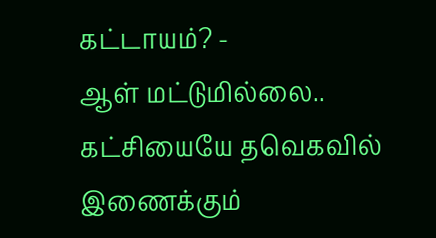கட்டாயம்? -
ஆள் மட்டுமில்லை.. கட்சியையே தவெகவில் இணைக்கும்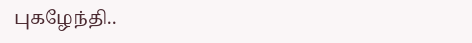புகழேந்தி..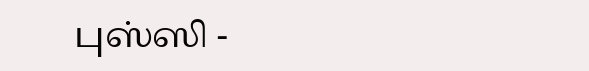புஸ்ஸி -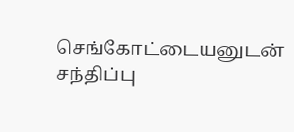செங்கோட்டையனுடன் சந்திப்பு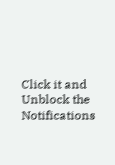Click it and Unblock the Notifications